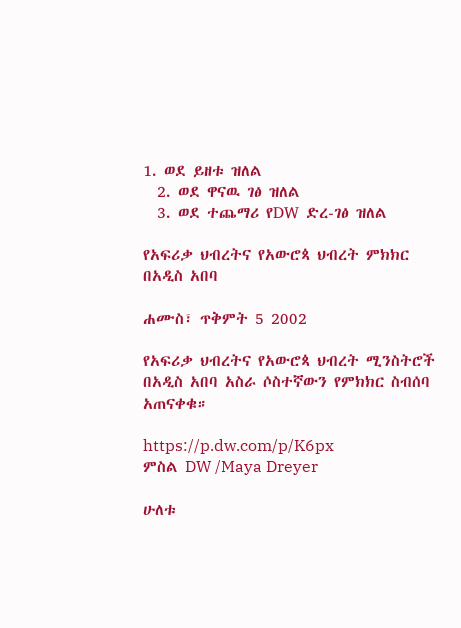1. ወደ ይዘቱ ዝለል
  2. ወደ ዋናዉ ገፅ ዝለል
  3. ወደ ተጨማሪ የDW ድረ-ገፅ ዝለል

የአፍሪቃ ህብረትና የአውሮጳ ህብረት ምክክር በአዲስ አበባ

ሐሙስ፣ ጥቅምት 5 2002

የአፍሪቃ ህብረትና የአውሮጳ ህብረት ሚንስትሮች በአዲስ አበባ አስራ ሶስተኛውን የምክክር ስብሰባ አጠናቀቁ።

https://p.dw.com/p/K6px
ምስል DW /Maya Dreyer

ሁለቱ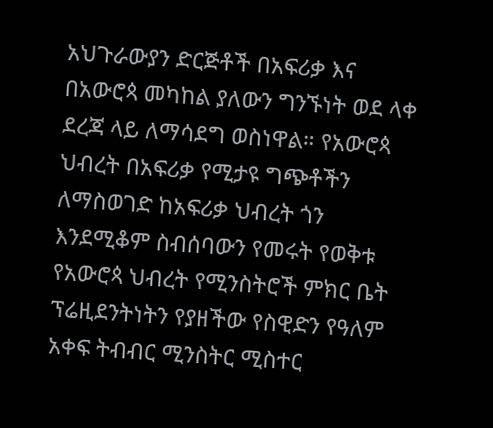አህጉራውያን ድርጅቶች በአፍሪቃ እና በአውሮጳ መካከል ያለውን ግንኙነት ወደ ላቀ ደረጃ ላይ ለማሳደግ ወስነዋል። የአውሮጳ ህብረት በአፍሪቃ የሚታዩ ግጭቶችን ለማስወገድ ከአፍሪቃ ህብረት ጎን እንደሚቆም ስብሰባውን የመሩት የወቅቱ የአውሮጳ ህብረት የሚንስትሮች ምክር ቤት ፕሬዚደንትነትን የያዘችው የስዊድን የዓለም አቀፍ ትብብር ሚንስትር ሚስተር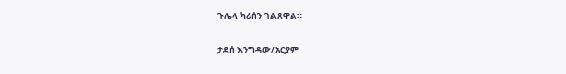ጉሌላ ካሪሰን ገልጸዋል።

ታደሰ እንግዳው/አርያም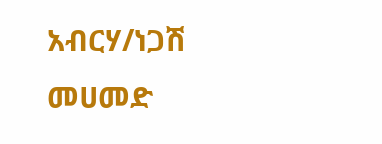አብርሃ/ነጋሽ መሀመድ